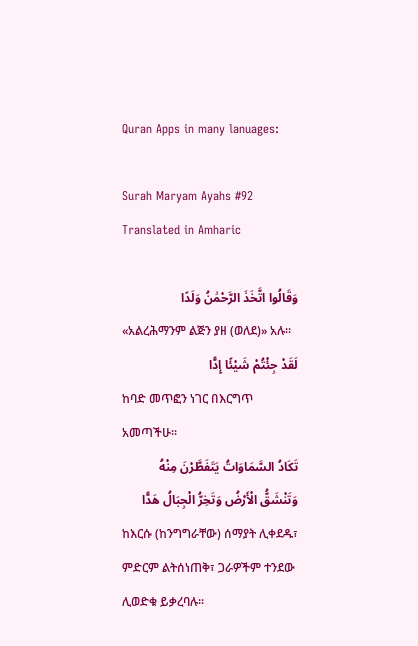Quran Apps in many lanuages:

Surah Maryam Ayahs #92 Translated in Amharic

وَقَالُوا اتَّخَذَ الرَّحْمَٰنُ وَلَدًا
«አልረሕማንም ልጅን ያዘ (ወለደ)» አሉ፡፡
لَقَدْ جِئْتُمْ شَيْئًا إِدًّا
ከባድ መጥፎን ነገር በእርግጥ አመጣችሁ፡፡
تَكَادُ السَّمَاوَاتُ يَتَفَطَّرْنَ مِنْهُ وَتَنْشَقُّ الْأَرْضُ وَتَخِرُّ الْجِبَالُ هَدًّا
ከእርሱ (ከንግግራቸው) ሰማያት ሊቀደዱ፣ ምድርም ልትሰነጠቅ፣ ጋራዎችም ተንደው ሊወድቁ ይቃረባሉ፡፡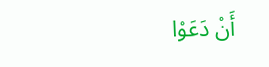أَنْ دَعَوْا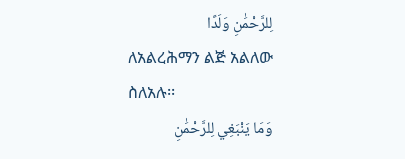لِلرَّحْمَٰنِ وَلَدًا
ለአልረሕማን ልጅ አልለው ስለአሉ፡፡
وَمَا يَنْبَغِي لِلرَّحْمَٰنِ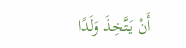أَنْ يَتَّخِذَ وَلَدًا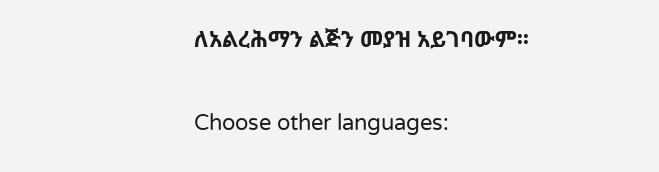ለአልረሕማን ልጅን መያዝ አይገባውም፡፡

Choose other languages: